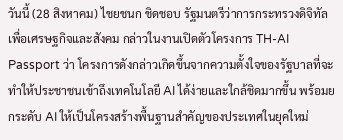วันนี้ (28 สิงหาคม) ไชยชนก ชิดชอบ รัฐมนตรีว่าการกระทรวงดิจิทัลเพื่อเศรษฐกิจและสังคม กล่าวในงานเปิดตัวโครงการ TH-AI Passport ว่า โครงการดังกล่าวเกิดขึ้นจากความตั้งใจของรัฐบาลที่จะทำให้ประชาชนเข้าถึงเทคโนโลยี AI ได้ง่ายและใกล้ชิดมากขึ้น พร้อมยกระดับ AI ให้เป็นโครงสร้างพื้นฐานสำคัญของประเทศในยุคใหม่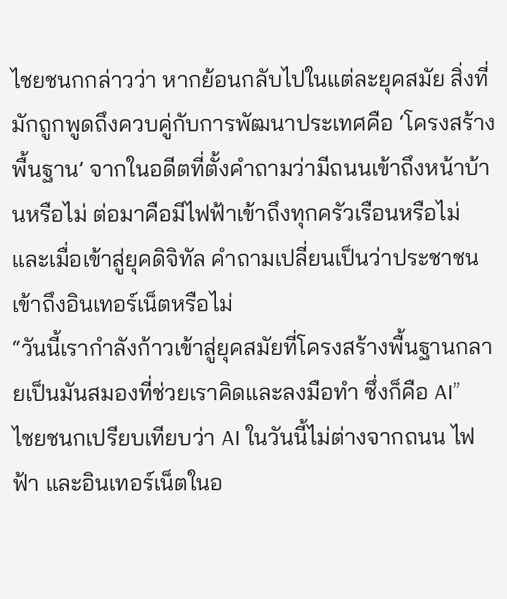ไชยชนกกล่าวว่า หากย้อนกลับไปในแต่ละยุคสมัย สิ่งที่มักถูกพูดถึงควบคู่กับการพัฒนาประเทศคือ ‘โครงสร้างพื้นฐาน’ จากในอดีตที่ตั้งคำถามว่ามีถนนเข้าถึงหน้าบ้านหรือไม่ ต่อมาคือมีไฟฟ้าเข้าถึงทุกครัวเรือนหรือไม่ และเมื่อเข้าสู่ยุคดิจิทัล คำถามเปลี่ยนเป็นว่าประชาชนเข้าถึงอินเทอร์เน็ตหรือไม่
“วันนี้เรากำลังก้าวเข้าสู่ยุคสมัยที่โครงสร้างพื้นฐานกลายเป็นมันสมองที่ช่วยเราคิดและลงมือทำ ซึ่งก็คือ AI”
ไชยชนกเปรียบเทียบว่า AI ในวันนี้ไม่ต่างจากถนน ไฟฟ้า และอินเทอร์เน็ตในอ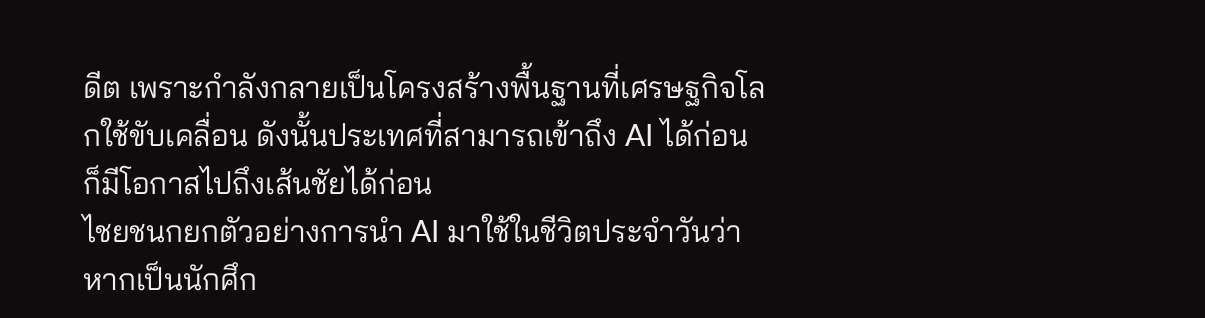ดีต เพราะกำลังกลายเป็นโครงสร้างพื้นฐานที่เศรษฐกิจโลกใช้ขับเคลื่อน ดังนั้นประเทศที่สามารถเข้าถึง AI ได้ก่อน ก็มีโอกาสไปถึงเส้นชัยได้ก่อน
ไชยชนกยกตัวอย่างการนำ AI มาใช้ในชีวิตประจำวันว่า หากเป็นนักศึก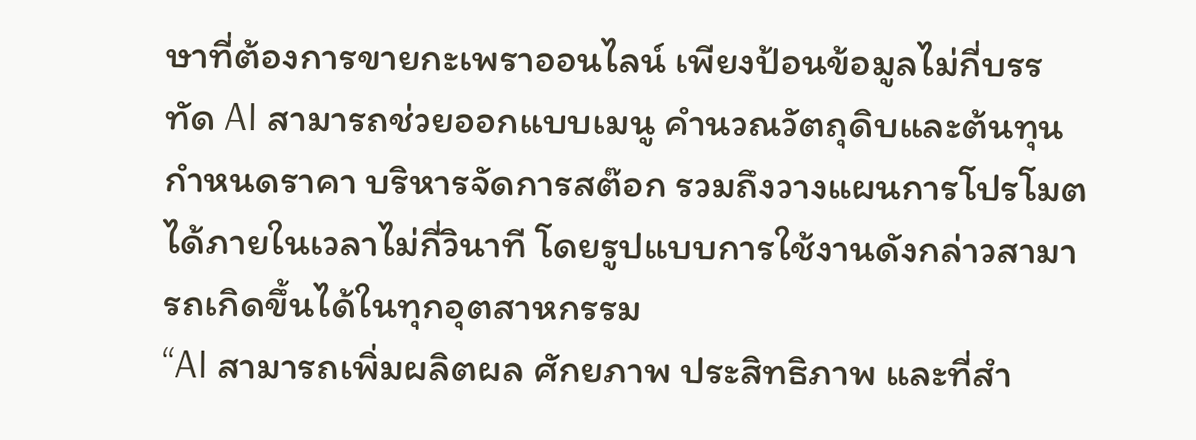ษาที่ต้องการขายกะเพราออนไลน์ เพียงป้อนข้อมูลไม่กี่บรรทัด AI สามารถช่วยออกแบบเมนู คำนวณวัตถุดิบและต้นทุน กำหนดราคา บริหารจัดการสต๊อก รวมถึงวางแผนการโปรโมตได้ภายในเวลาไม่กี่วินาที โดยรูปแบบการใช้งานดังกล่าวสามารถเกิดขึ้นได้ในทุกอุตสาหกรรม
“AI สามารถเพิ่มผลิตผล ศักยภาพ ประสิทธิภาพ และที่สำ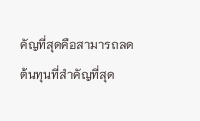คัญที่สุดคือสามารถลดต้นทุนที่สำคัญที่สุด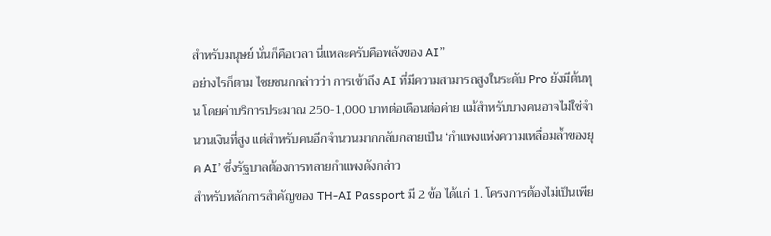สำหรับมนุษย์ นั่นก็คือเวลา นี่แหละครับคือพลังของ AI”
อย่างไรก็ตาม ไชยชนกกล่าวว่า การเข้าถึง AI ที่มีความสามารถสูงในระดับ Pro ยังมีต้นทุน โดยค่าบริการประมาณ 250-1,000 บาทต่อเดือนต่อค่าย แม้สำหรับบางคนอาจไม่ใช่จำนวนเงินที่สูง แต่สำหรับคนอีกจำนวนมากกลับกลายเป็น ‘กำแพงแห่งความเหลื่อมล้ำของยุค AI’ ซึ่งรัฐบาลต้องการทลายกำแพงดังกล่าว
สำหรับหลักการสำคัญของ TH-AI Passport มี 2 ข้อ ได้แก่ 1. โครงการต้องไม่เป็นเพีย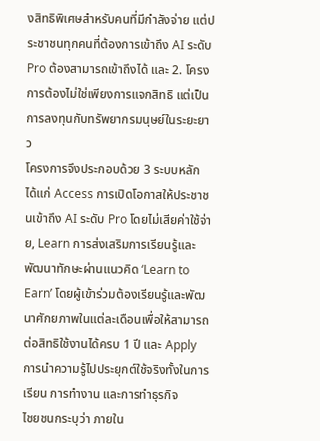งสิทธิพิเศษสำหรับคนที่มีกำลังจ่าย แต่ประชาชนทุกคนที่ต้องการเข้าถึง AI ระดับ Pro ต้องสามารถเข้าถึงได้ และ 2. โครงการต้องไม่ใช่เพียงการแจกสิทธิ แต่เป็นการลงทุนกับทรัพยากรมนุษย์ในระยะยาว
โครงการจึงประกอบด้วย 3 ระบบหลัก ได้แก่ Access การเปิดโอกาสให้ประชาชนเข้าถึง AI ระดับ Pro โดยไม่เสียค่าใช้จ่าย, Learn การส่งเสริมการเรียนรู้และพัฒนาทักษะผ่านแนวคิด ‘Learn to Earn’ โดยผู้เข้าร่วมต้องเรียนรู้และพัฒนาศักยภาพในแต่ละเดือนเพื่อให้สามารถต่อสิทธิใช้งานได้ครบ 1 ปี และ Apply การนำความรู้ไปประยุกต์ใช้จริงทั้งในการเรียน การทำงาน และการทำธุรกิจ
ไชยชนกระบุว่า ภายใน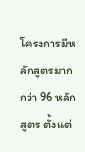โครงการมีหลักสูตรมากกว่า 96 หลักสูตร ตั้งแต่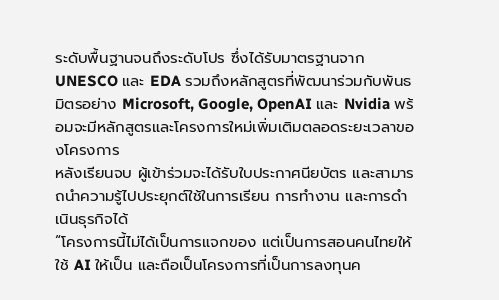ระดับพื้นฐานจนถึงระดับโปร ซึ่งได้รับมาตรฐานจาก UNESCO และ EDA รวมถึงหลักสูตรที่พัฒนาร่วมกับพันธมิตรอย่าง Microsoft, Google, OpenAI และ Nvidia พร้อมจะมีหลักสูตรและโครงการใหม่เพิ่มเติมตลอดระยะเวลาของโครงการ
หลังเรียนจบ ผู้เข้าร่วมจะได้รับใบประกาศนียบัตร และสามารถนำความรู้ไปประยุกต์ใช้ในการเรียน การทำงาน และการดำเนินธุรกิจได้
“โครงการนี้ไม่ได้เป็นการแจกของ แต่เป็นการสอนคนไทยให้ใช้ AI ให้เป็น และถือเป็นโครงการที่เป็นการลงทุนค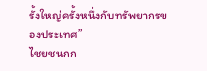รั้งใหญ่ครั้งหนึ่งกับทรัพยากรของประเทศ”
ไชยชนกก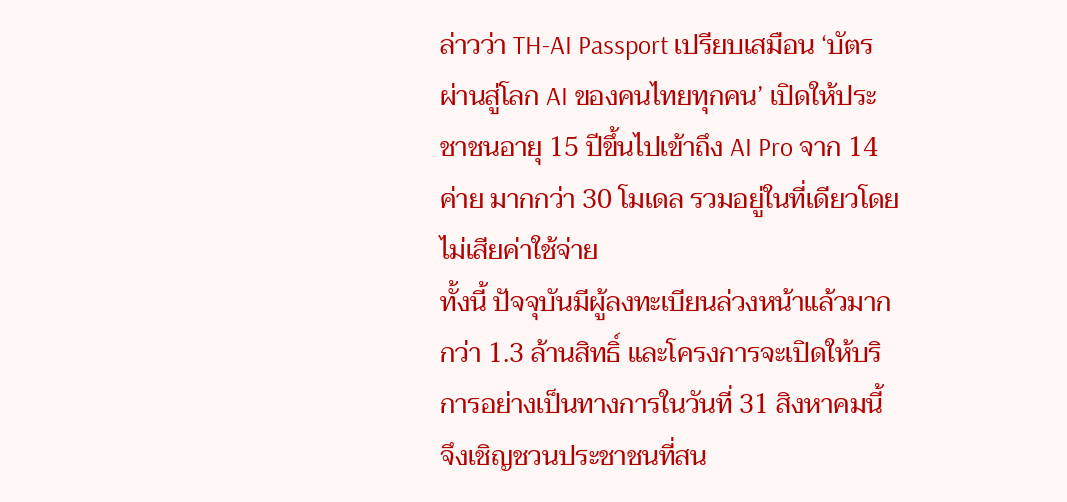ล่าวว่า TH-AI Passport เปรียบเสมือน ‘บัตรผ่านสู่โลก AI ของคนไทยทุกคน’ เปิดให้ประชาชนอายุ 15 ปีขึ้นไปเข้าถึง AI Pro จาก 14 ค่าย มากกว่า 30 โมเดล รวมอยู่ในที่เดียวโดยไม่เสียค่าใช้จ่าย
ทั้งนี้ ปัจจุบันมีผู้ลงทะเบียนล่วงหน้าแล้วมากกว่า 1.3 ล้านสิทธิ์ และโครงการจะเปิดให้บริการอย่างเป็นทางการในวันที่ 31 สิงหาคมนี้ จึงเชิญชวนประชาชนที่สน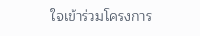ใจเข้าร่วมโครงการ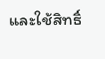และใช้สิทธิ์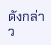ดังกล่าว